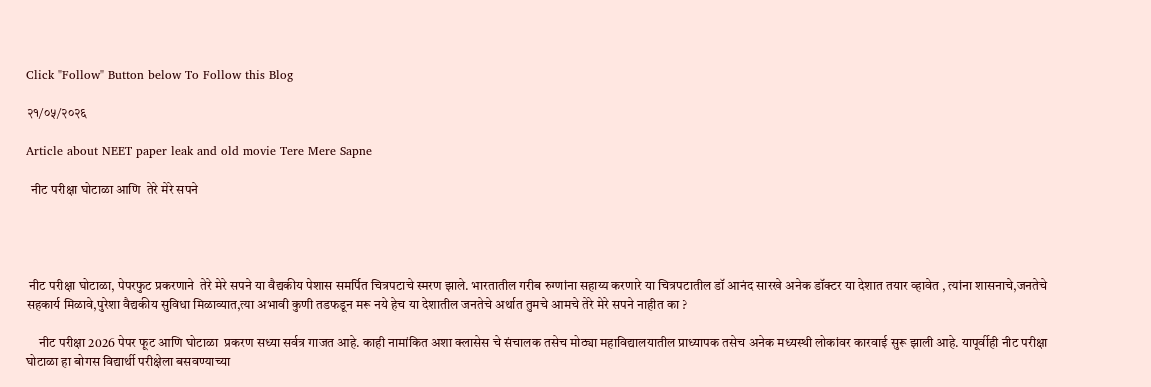Click "Follow" Button below To Follow this Blog

२१/०५/२०२६

Article about NEET paper leak and old movie Tere Mere Sapne

  नीट परीक्षा घोटाळा आणि  तेरे मेरे सपने




 नीट परीक्षा घोटाळा, पेपरफुट प्रकरणाने  तेरे मेरे सपने या वैद्यकीय पेशास समर्पित चित्रपटाचे स्मरण झाले. भारतातील गरीब रुग्णांना सहाय्य करणारे या चित्रपटातील डॉ आनंद सारखे अनेक डॉक्टर या देशात तयार व्हावेत , त्यांना शासनाचे,जनतेचे सहकार्य मिळावे,पुरेशा वैद्यकीय सुविधा मिळाव्यात,त्या अभावी कुणी तडफडून मरू नये हेच या देशातील जनतेचे अर्थात तुमचे आमचे तेरे मेरे सपने नाहीत का ?

     नीट परीक्षा 2026 पेपर फूट आणि घोटाळा  प्रकरण सध्या सर्वत्र गाजत आहे. काही नामांकित अशा क्लासेस चे संचालक तसेच मोठ्या महाविद्यालयातील प्राध्यापक तसेच अनेक मध्यस्थी लोकांवर कारवाई सुरू झाली आहे. यापूर्वीही नीट परीक्षा घोटाळा हा बोगस विद्यार्थी परीक्षेला बसवण्याच्या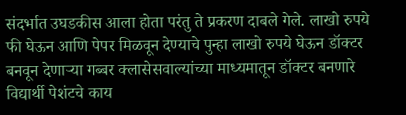संदर्भात उघडकीस आला होता परंतु ते प्रकरण दाबले गेले. लाखो रुपये फी घेऊन आणि पेपर मिळवून देण्याचे पुन्हा लाखो रुपये घेऊन डॉक्टर बनवून देणाऱ्या गब्बर क्लासेसवाल्यांच्या माध्यमातून डॉक्टर बनणारे विद्यार्थी पेशंटचे काय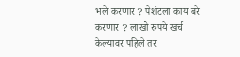भले करणार ? पेशंटला काय बरे करणार ? लाखो रुपये खर्च केल्यावर पहिले तर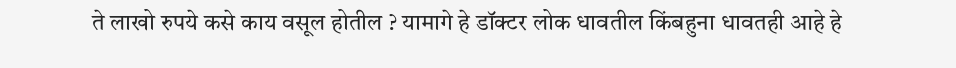ते लाखो रुपये कसे काय वसूल होतील ? यामागे हे डॉक्टर लोक धावतील किंबहुना धावतही आहे हे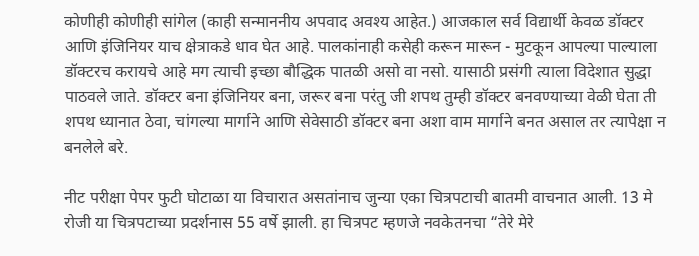कोणीही कोणीही सांगेल (काही सन्माननीय अपवाद अवश्य आहेत.) आजकाल सर्व विद्यार्थी केवळ डॉक्टर आणि इंजिनियर याच क्षेत्राकडे धाव घेत आहे. पालकांनाही कसेही करून मारून - मुटकून आपल्या पाल्याला डॉक्टरच करायचे आहे मग त्याची इच्छा बौद्धिक पातळी असो वा नसो. यासाठी प्रसंगी त्याला विदेशात सुद्धा पाठवले जाते. डॉक्टर बना इंजिनियर बना, जरूर बना परंतु जी शपथ तुम्ही डॉक्टर बनवण्याच्या वेळी घेता ती शपथ ध्यानात ठेवा, चांगल्या मार्गाने आणि सेवेसाठी डॉक्टर बना अशा वाम मार्गाने बनत असाल तर त्यापेक्षा न बनलेले बरे.

नीट परीक्षा पेपर फुटी घोटाळा या विचारात असतांनाच जुन्या एका चित्रपटाची बातमी वाचनात आली. 13 मे रोजी या चित्रपटाच्या प्रदर्शनास 55 वर्षे झाली. हा चित्रपट म्हणजे नवकेतनचा “तेरे मेरे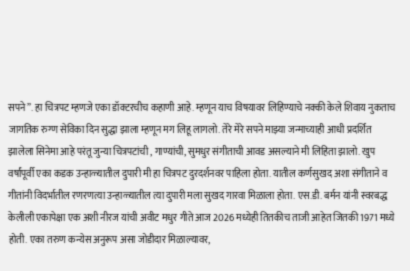सपने”. हा चित्रपट म्हणजे एका डॉक्टरचीच कहाणी आहे. म्हणून याच विषयावर लिहिण्याचे नक्की केले शिवाय नुकताच जागतिक रुग्ण सेविका दिन सुद्धा झाला म्हणून मग लिहू लागलो. तेरे मेरे सपने माझ्या जन्माच्याही आधी प्रदर्शित झालेला सिनेमा आहे परंतू जुन्या चित्रपटांची , गाण्यांची, सुमधुर संगीताची आवड असल्याने मी लिहिता झालो. खुप वर्षांपूर्वी एका कडक उन्हाळ्यातील दुपारी मी हा चित्रपट दुरदर्शनवर पाहिला होता. यातील कर्णसुखद अशा संगीताने व गीतांनी विदर्भातील रणरणत्या उन्हाळ्यातील त्या दुपारी मला सुखद गारवा मिळाला होता. एस.डी. बर्मन यांनी स्वरबद्ध केलीली एकापेक्षा एक अशी नीरज यांची अवीट मधुर गीते आज 2026 मध्येही तितकीच ताजी आहेत जितकी 1971 मध्ये होती. एका तरुण कन्येस अनुरूप असा जोडीदार मिळाल्यावर,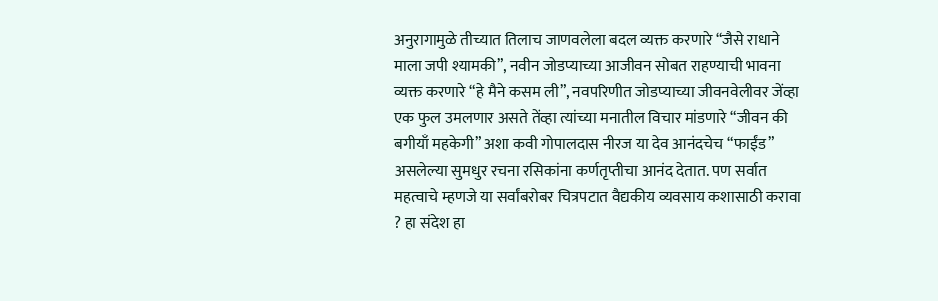अनुरागामुळे तीच्यात तिलाच जाणवलेला बदल व्यक्त करणारे “जैसे राधाने माला जपी श्यामकी”, नवीन जोडप्याच्या आजीवन सोबत राहण्याची भावना व्यक्त करणारे “हे मैने कसम ली”, नवपरिणीत जोडप्याच्या जीवनवेलीवर जेंव्हा एक फुल उमलणार असते तेंव्हा त्यांच्या मनातील विचार मांडणारे “जीवन की बगीयाँ महकेगी” अशा कवी गोपालदास नीरज या देव आनंदचेच “फाईंड” असलेल्या सुमधुर रचना रसिकांना कर्णतृप्तीचा आनंद देतात. पण सर्वात महत्वाचे म्हणजे या सर्वांबरोबर चित्रपटात वैद्यकीय व्यवसाय कशासाठी करावा ? हा संदेश हा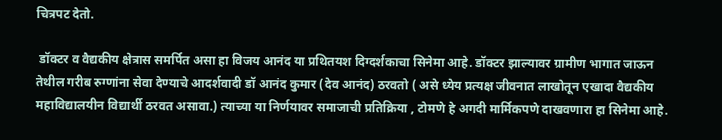चित्रपट देतो.

 डॉक्टर व वैद्यकीय क्षेत्रास समर्पित असा हा विजय आनंद या प्रथितयश दिग्दर्शकाचा सिनेमा आहे. डॉक्टर झाल्यावर ग्रामीण भागात जाऊन तेथील गरीब रुग्णांना सेवा देण्याचे आदर्शवादी डॉ आनंद कुमार (देव आनंद) ठरवतो ( असे ध्येय प्रत्यक्ष जीवनात लाखोतून एखादा वैद्यकीय महाविद्यालयीन विद्यार्थी ठरवत असावा.) त्याच्या या निर्णयावर समाजाची प्रतिक्रिया , टोमणे हे अगदी मार्मिकपणे दाखवणारा हा सिनेमा आहे.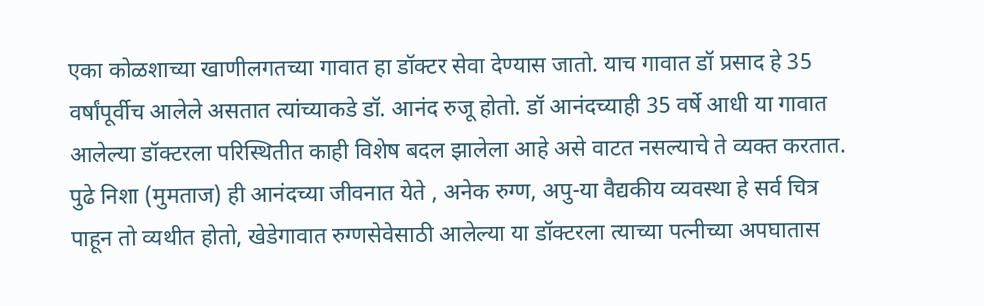एका कोळशाच्या खाणीलगतच्या गावात हा डॉक्टर सेवा देण्यास जातो. याच गावात डॉ प्रसाद हे 35 वर्षांपूर्वीच आलेले असतात त्यांच्याकडे डॉ. आनंद रुजू होतो. डॉ आनंदच्याही 35 वर्षे आधी या गावात आलेल्या डॉक्टरला परिस्थितीत काही विशेष बदल झालेला आहे असे वाटत नसल्याचे ते व्यक्त करतात. पुढे निशा (मुमताज) ही आनंदच्या जीवनात येते , अनेक रुग्ण, अपु-या वैद्यकीय व्यवस्था हे सर्व चित्र पाहून तो व्यथीत होतो, खेडेगावात रुग्णसेवेसाठी आलेल्या या डॉक्टरला त्याच्या पत्नीच्या अपघातास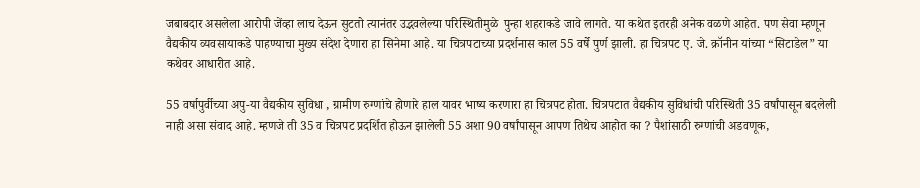जबाबदार असलेला आरोपी जेंव्हा लाच देऊन सुटतो त्यानंतर उद्भवलेल्या परिस्थितीमुळे  पुन्हा शहराकडे जावे लागते. या कथेत इतरही अनेक वळणे आहेत. पण सेवा म्हणून वैद्यकीय व्यवसायाकडे पाहण्याचा मुख्य संदेश देणारा हा सिनेमा आहे. या चित्रपटाच्या प्रदर्शनास काल 55 वर्षे पुर्ण झाली. हा चित्रपट ए. जे. क्रॉनीन यांच्या “सिटाडेल” या कथेवर आधारीत आहे.

55 वर्षापुर्वीच्या अपु-या वैद्यकीय सुविधा , ग्रामीण रुग्णांचे होणारे हाल यावर भाष्य करणारा हा चित्रपट होता. चित्रपटात वैद्यकीय सुविधांची परिस्थिती 35 वर्षांपासून बदलेली नाही असा संवाद आहे. म्हणजे ती 35 व चित्रपट प्रदर्शित होऊन झालेली 55 अशा 90 वर्षांपासून आपण तिथेच आहोत का ? पैशांसाठी रुग्णांची अडवणूक,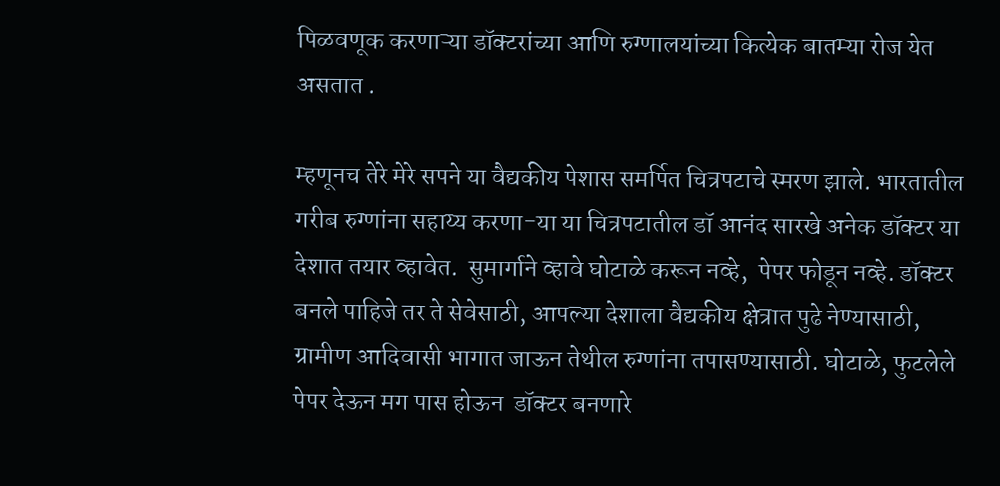पिळवणूक करणाऱ्या डॉक्टरांच्या आणि रुग्णालयांच्या कित्येक बातम्या रोज येत असतात .

म्हणूनच तेरे मेरे सपने या वैद्यकीय पेशास समर्पित चित्रपटाचे स्मरण झाले. भारतातील गरीब रुग्णांना सहाय्य करणा-या या चित्रपटातील डॉ आनंद सारखे अनेक डॉक्टर या देशात तयार व्हावेत.  सुमार्गाने व्हावे घोटाळे करून नव्हे,  पेपर फोडून नव्हे. डॉक्टर बनले पाहिजे तर ते सेवेसाठी, आपल्या देशाला वैद्यकीय क्षेत्रात पुढे नेण्यासाठी, ग्रामीण आदिवासी भागात जाऊन तेथील रुग्णांना तपासण्यासाठी. घोटाळे, फुटलेले पेपर देऊन मग पास होऊन  डॉक्टर बनणारे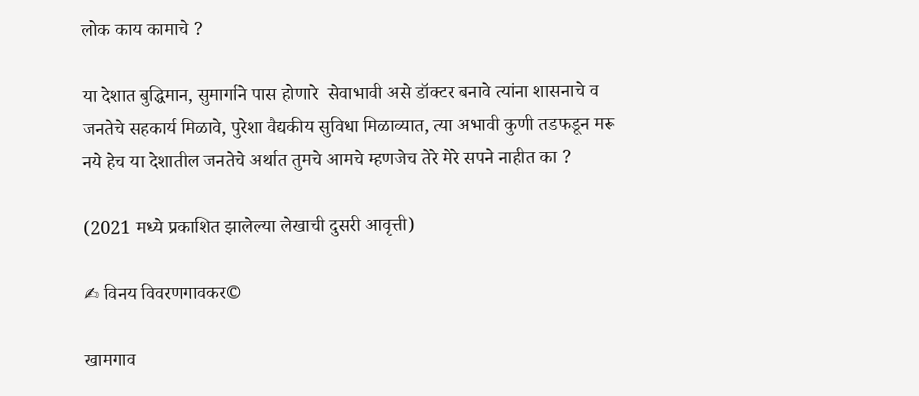लोक काय कामाचे ?

या देशात बुद्धिमान, सुमार्गाने पास होणारे  सेवाभावी असे डॉक्टर बनावे त्यांना शासनाचे व जनतेचे सहकार्य मिळावे, पुरेशा वैद्यकीय सुविधा मिळाव्यात, त्या अभावी कुणी तडफडून मरू नये हेच या देशातील जनतेचे अर्थात तुमचे आमचे म्हणजेच तेरे मेरे सपने नाहीत का ?

(2021 मध्ये प्रकाशित झालेल्या लेखाची दुसरी आवृत्ती)

✍ विनय विवरणगावकर©

खामगाव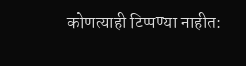कोणत्याही टिप्पण्‍या नाहीत: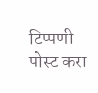टिप्पणी पोस्ट करा